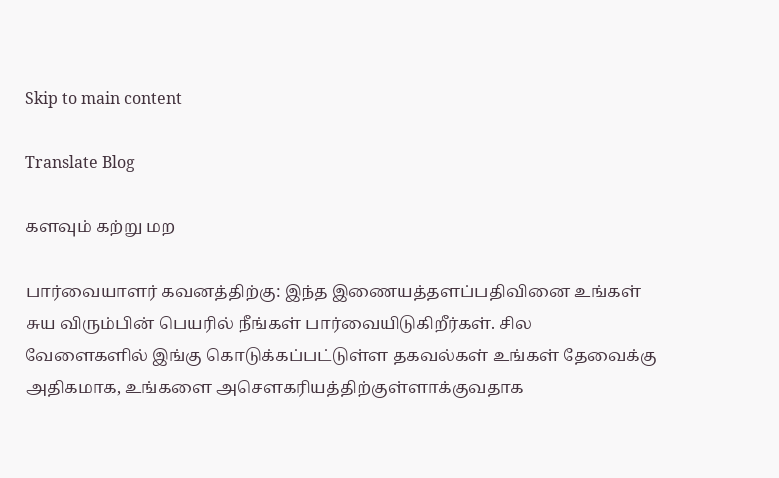Skip to main content

Translate Blog

களவும் கற்று மற

பார்வையாளர் கவனத்திற்கு: இந்த இணையத்தளப்பதிவினை உங்கள் சுய விரும்பின் பெயரில் நீங்கள் பார்வையிடுகிறீர்கள். சில வேளைகளில் இங்கு கொடுக்கப்பட்டுள்ள தகவல்கள் உங்கள் தேவைக்கு அதிகமாக, உங்களை அசெளகரியத்திற்குள்ளாக்குவதாக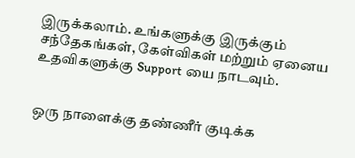இருக்கலாம். உங்களுக்கு இருக்கும் சந்தேகங்கள், கேள்விகள் மற்றும் ஏனைய உதவிகளுக்கு Support யை நாடவும்.


ஒரு நாளைக்கு தண்ணீர் குடிக்க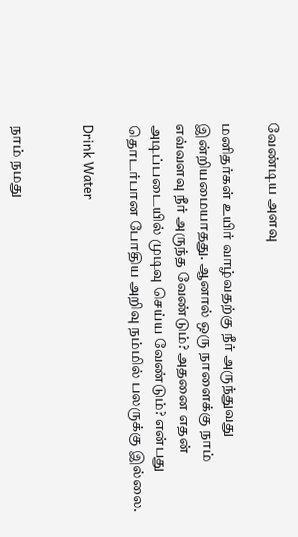வேண்டிய அளவு

மனிதர்கள் உயிர் வாழ்வதற்கு நீர் அருந்துவது இன்றியமையாதது. ஆனால் ஒரு நாளைக்கு நாம் எவ்வளவு நீர் அருந்த வேண்டும்? அதனை எதன் அடிப்படையில் முடிவு செய்ய வேண்டும்? என்பது தொடர்பான போதிய அறிவு நம்மில் பலருக்கு இல்லை.

Drink Water


நாம் நமது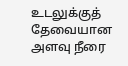உடலுக்குத் தேவையான அளவு நீரை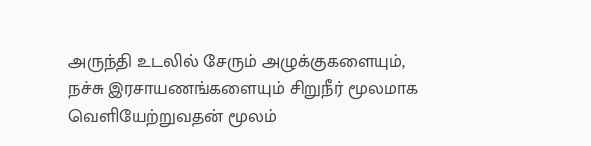அருந்தி உடலில் சேரும் அழுக்குகளையும், நச்சு இரசாயணங்களையும் சிறுநீர் மூலமாக வெளியேற்றுவதன் மூலம்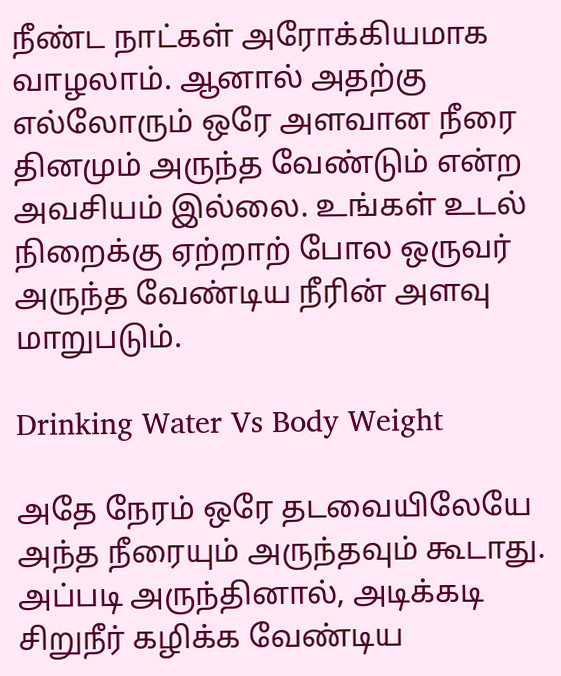நீண்ட நாட்கள் அரோக்கியமாக வாழலாம். ஆனால் அதற்கு எல்லோரும் ஒரே அளவான நீரை தினமும் அருந்த வேண்டும் என்ற அவசியம் இல்லை. உங்கள் உடல் நிறைக்கு ஏற்றாற் போல ஒருவர் அருந்த வேண்டிய நீரின் அளவு மாறுபடும்.

Drinking Water Vs Body Weight

அதே நேரம் ஒரே தடவையிலேயே அந்த நீரையும் அருந்தவும் கூடாது. அப்படி அருந்தினால், அடிக்கடி சிறுநீர் கழிக்க வேண்டிய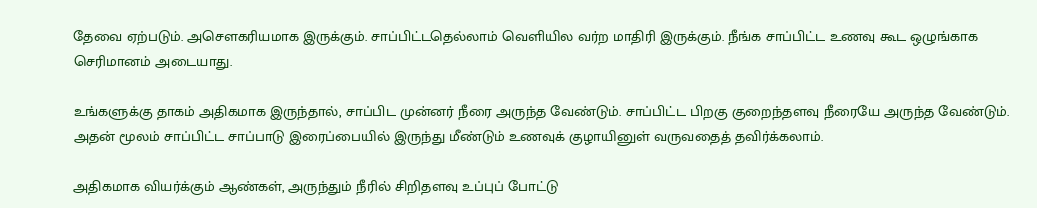தேவை ஏற்படும். அசெளகரியமாக இருக்கும். சாப்பிட்டதெல்லாம் வெளியில வர்ற மாதிரி இருக்கும். நீங்க சாப்பிட்ட உணவு கூட ஒழுங்காக செரிமானம் அடையாது.

உங்களுக்கு தாகம் அதிகமாக இருந்தால், சாப்பிட முன்னர் நீரை அருந்த வேண்டும். சாப்பிட்ட பிறகு குறைந்தளவு நீரையே அருந்த வேண்டும். அதன் மூலம் சாப்பிட்ட சாப்பாடு இரைப்பையில் இருந்து மீண்டும் உணவுக் குழாயினுள் வருவதைத் தவிர்க்கலாம்.

அதிகமாக வியர்க்கும் ஆண்கள், அருந்தும் நீரில் சிறிதளவு உப்புப் போட்டு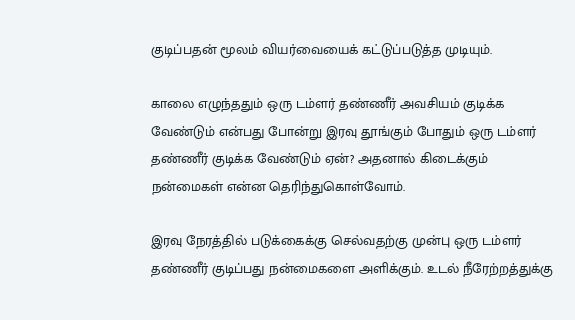குடிப்பதன் மூலம் வியர்வையைக் கட்டுப்படுத்த முடியும்.

காலை எழுந்ததும் ஒரு டம்ளர் தண்ணீர் அவசியம் குடிக்க வேண்டும் என்பது போன்று இரவு தூங்கும் போதும் ஒரு டம்ளர் தண்ணீர் குடிக்க வேண்டும் ஏன்? அதனால் கிடைக்கும் நன்மைகள் என்ன தெரிந்துகொள்வோம்.

இரவு நேரத்தில் படுக்கைக்கு செல்வதற்கு முன்பு ஒரு டம்ளர் தண்ணீர் குடிப்பது நன்மைகளை அளிக்கும். உடல் நீரேற்றத்துக்கு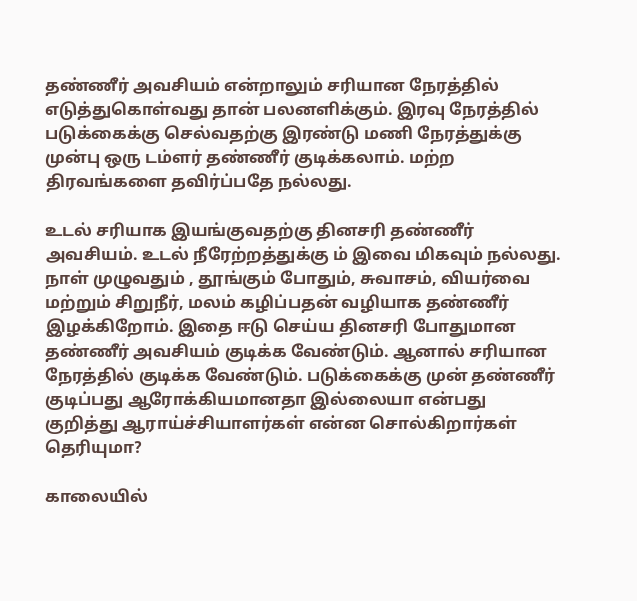தண்ணீர் அவசியம் என்றாலும் சரியான நேரத்தில் எடுத்துகொள்வது தான் பலனளிக்கும். இரவு நேரத்தில் படுக்கைக்கு செல்வதற்கு இரண்டு மணி நேரத்துக்கு முன்பு ஒரு டம்ளர் தண்ணீர் குடிக்கலாம். மற்ற திரவங்களை தவிர்ப்பதே நல்லது.

உடல் சரியாக இயங்குவதற்கு தினசரி தண்ணீர் அவசியம். உடல் நீரேற்றத்துக்கு ம் இவை மிகவும் நல்லது. நாள் முழுவதும் , தூங்கும் போதும், சுவாசம், வியர்வை மற்றும் சிறுநீர், மலம் கழிப்பதன் வழியாக தண்ணீர் இழக்கிறோம். இதை ஈடு செய்ய தினசரி போதுமான தண்ணீர் அவசியம் குடிக்க வேண்டும். ஆனால் சரியான நேரத்தில் குடிக்க வேண்டும். படுக்கைக்கு முன் தண்ணீர் குடிப்பது ஆரோக்கியமானதா இல்லையா என்பது குறித்து ஆராய்ச்சியாளர்கள் என்ன சொல்கிறார்கள் தெரியுமா?

காலையில்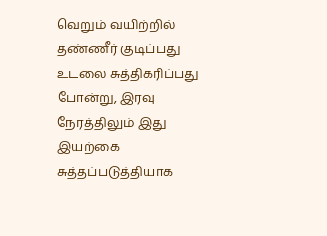வெறும் வயிற்றில் தண்ணீர் குடிப்பது உடலை சுத்திகரிப்பது போன்று, இரவு நேரத்திலும் இது இயற்கை சுத்தப்படுத்தியாக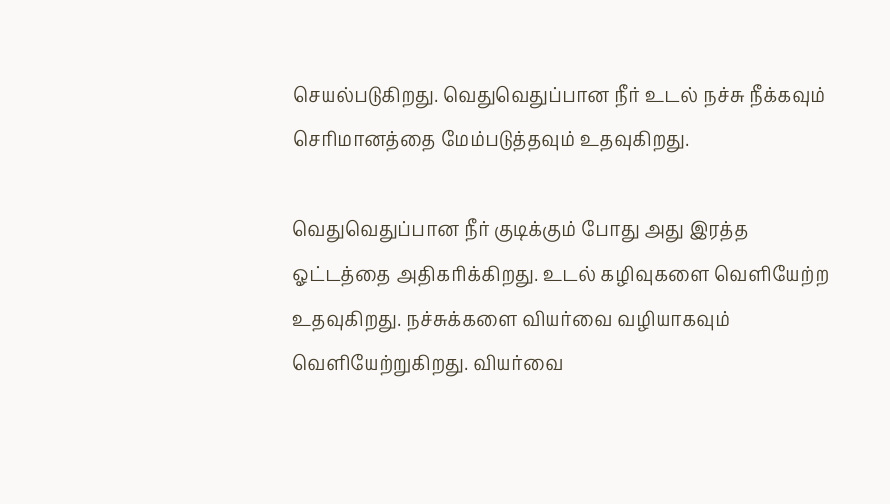செயல்படுகிறது. வெதுவெதுப்பான நீர் உடல் நச்சு நீக்கவும் செரிமானத்தை மேம்படுத்தவும் உதவுகிறது.

வெதுவெதுப்பான நீர் குடிக்கும் போது அது இரத்த ஓட்டத்தை அதிகரிக்கிறது. உடல் கழிவுகளை வெளியேற்ற உதவுகிறது. நச்சுக்களை வியர்வை வழியாகவும் வெளியேற்றுகிறது. வியர்வை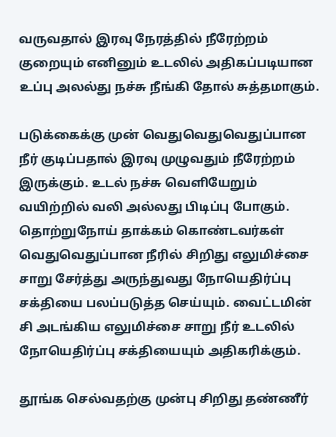வருவதால் இரவு நேரத்தில் நீரேற்றம் குறையும் எனினும் உடலில் அதிகப்படியான உப்பு அலல்து நச்சு நீங்கி தோல் சுத்தமாகும்.

படுக்கைக்கு முன் வெதுவெதுவெதுப்பான நீர் குடிப்பதால் இரவு முழுவதும் நீரேற்றம் இருக்கும். உடல் நச்சு வெளியேறும் வயிற்றில் வலி அல்லது பிடிப்பு போகும். தொற்றுநோய் தாக்கம் கொண்டவர்கள் வெதுவெதுப்பான நீரில் சிறிது எலுமிச்சை சாறு சேர்த்து அருந்துவது நோயெதிர்ப்பு சக்தியை பலப்படுத்த செய்யும். வைட்டமின் சி அடங்கிய எலுமிச்சை சாறு நீர் உடலில் நோயெதிர்ப்பு சக்தியையும் அதிகரிக்கும்.

தூங்க செல்வதற்கு முன்பு சிறிது தண்ணீர்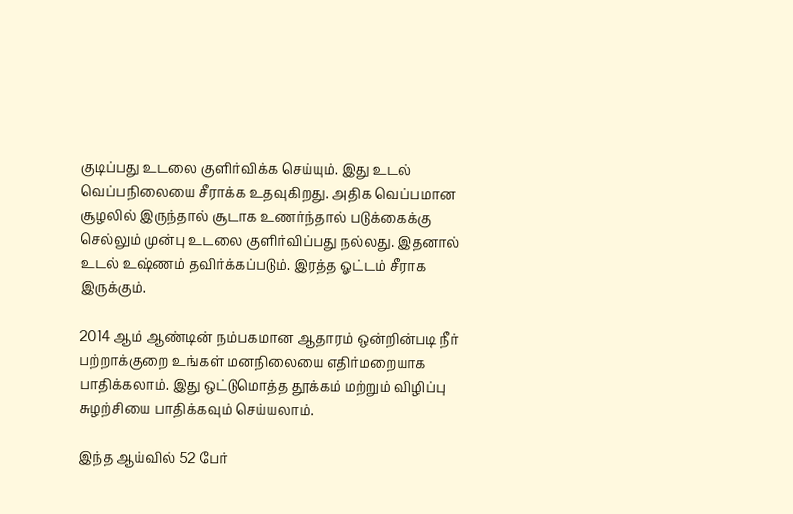குடிப்பது உடலை குளிர்விக்க செய்யும். இது உடல் வெப்பநிலையை சீராக்க உதவுகிறது. அதிக வெப்பமான சூழலில் இருந்தால் சூடாக உணர்ந்தால் படுக்கைக்கு செல்லும் முன்பு உடலை குளிர்விப்பது நல்லது. இதனால் உடல் உஷ்ணம் தவிர்க்கப்படும். இரத்த ஓட்டம் சீராக இருக்கும்.

2014 ஆம் ஆண்டின் நம்பகமான ஆதாரம் ஒன்றின்படி நீர் பற்றாக்குறை உங்கள் மனநிலையை எதிர்மறையாக பாதிக்கலாம். இது ஒட்டுமொத்த தூக்கம் மற்றும் விழிப்பு சுழற்சியை பாதிக்கவும் செய்யலாம்.

இந்த ஆய்வில் 52 பேர்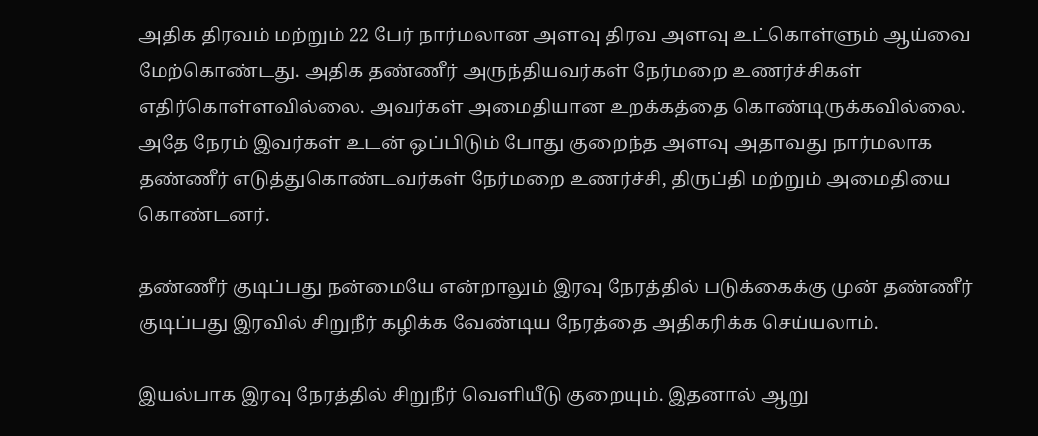அதிக திரவம் மற்றும் 22 பேர் நார்மலான அளவு திரவ அளவு உட்கொள்ளும் ஆய்வை மேற்கொண்டது. அதிக தண்ணீர் அருந்தியவர்கள் நேர்மறை உணர்ச்சிகள் எதிர்கொள்ளவில்லை. அவர்கள் அமைதியான உறக்கத்தை கொண்டிருக்கவில்லை. அதே நேரம் இவர்கள் உடன் ஒப்பிடும் போது குறைந்த அளவு அதாவது நார்மலாக தண்ணீர் எடுத்துகொண்டவர்கள் நேர்மறை உணர்ச்சி, திருப்தி மற்றும் அமைதியை கொண்டனர்.

தண்ணீர் குடிப்பது நன்மையே என்றாலும் இரவு நேரத்தில் படுக்கைக்கு முன் தண்ணீர் குடிப்பது இரவில் சிறுநீர் கழிக்க வேண்டிய நேரத்தை அதிகரிக்க செய்யலாம்.

இயல்பாக இரவு நேரத்தில் சிறுநீர் வெளியீடு குறையும். இதனால் ஆறு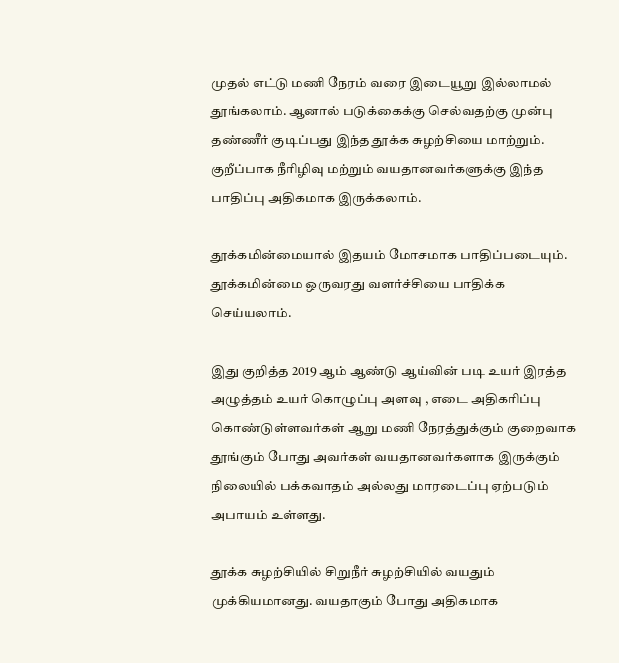முதல் எட்டு மணி நேரம் வரை இடையூறு இல்லாமல் தூங்கலாம். ஆனால் படுக்கைக்கு செல்வதற்கு முன்பு தண்ணீர் குடிப்பது இந்த தூக்க சுழற்சியை மாற்றும். குறீப்பாக நீரிழிவு மற்றும் வயதானவர்களுக்கு இந்த பாதிப்பு அதிகமாக இருக்கலாம்.

தூக்கமின்மையால் இதயம் மோசமாக பாதிப்படையும். தூக்கமின்மை ஒருவரது வளர்ச்சியை பாதிக்க செய்யலாம்.

இது குறித்த 2019 ஆம் ஆண்டு ஆய்வின் படி உயர் இரத்த அழுத்தம் உயர் கொழுப்பு அளவு , எடை அதிகரிப்பு கொண்டுள்ளவர்கள் ஆறு மணி நேரத்துக்கும் குறைவாக தூங்கும் போது அவர்கள் வயதானவர்களாக இருக்கும் நிலையில் பக்கவாதம் அல்லது மாரடைப்பு ஏற்படும் அபாயம் உள்ளது.

தூக்க சுழற்சியில் சிறுநீர் சுழற்சியில் வயதும் முக்கியமானது. வயதாகும் போது அதிகமாக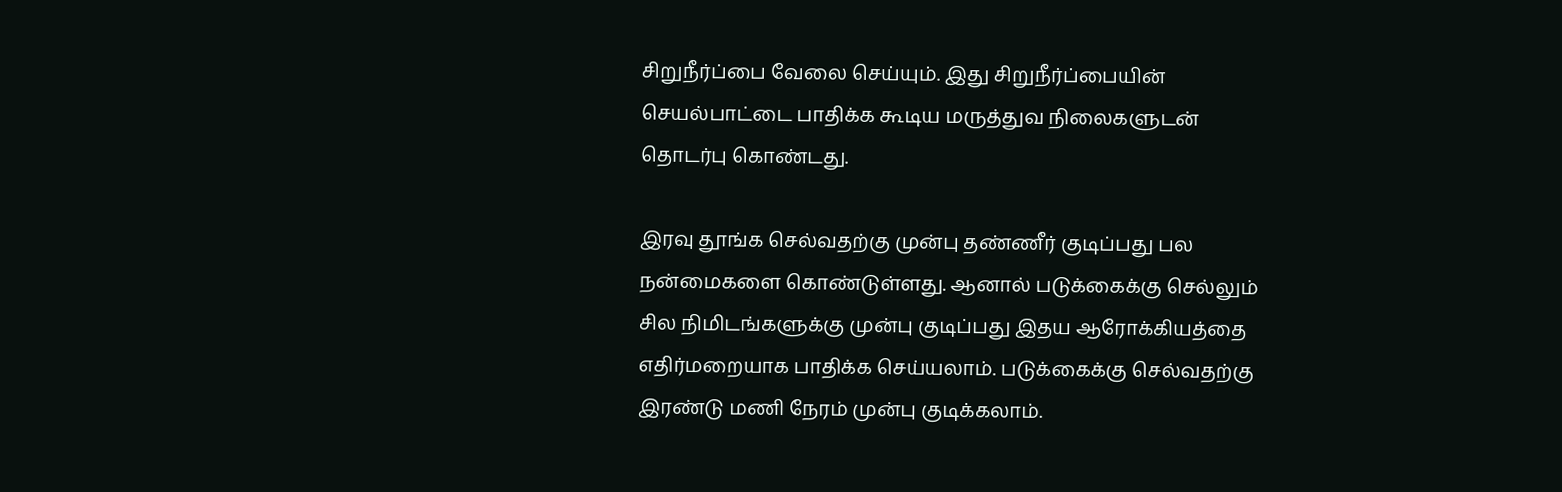சிறுநீர்ப்பை வேலை செய்யும். இது சிறுநீர்ப்பையின் செயல்பாட்டை பாதிக்க கூடிய மருத்துவ நிலைகளுடன் தொடர்பு கொண்டது.

இரவு தூங்க செல்வதற்கு முன்பு தண்ணீர் குடிப்பது பல நன்மைகளை கொண்டுள்ளது. ஆனால் படுக்கைக்கு செல்லும் சில நிமிடங்களுக்கு முன்பு குடிப்பது இதய ஆரோக்கியத்தை எதிர்மறையாக பாதிக்க செய்யலாம். படுக்கைக்கு செல்வதற்கு இரண்டு மணி நேரம் முன்பு குடிக்கலாம்.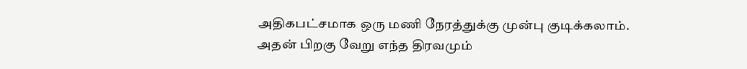அதிகபட்சமாக ஒரு மணி நேரத்துக்கு முன்பு குடிக்கலாம். அதன் பிறகு வேறு எந்த திரவமும்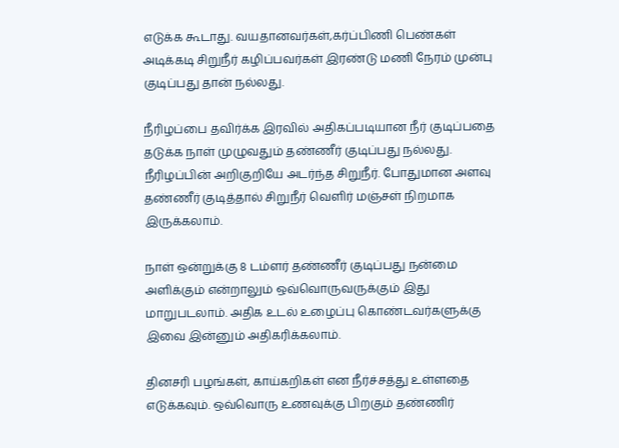எடுக்க கூடாது. வயதானவர்கள்,கர்ப்பிணி பெண்கள் அடிக்கடி சிறுநீர் கழிப்பவர்கள் இரண்டு மணி நேரம் முன்பு குடிப்பது தான் நல்லது.

நீரிழப்பை தவிர்க்க இரவில் அதிகப்படியான நீர் குடிப்பதை தடுக்க நாள் முழுவதும் தண்ணீர் குடிப்பது நல்லது. நீரிழப்பின் அறிகுறியே அடர்ந்த சிறுநீர். போதுமான அளவு தண்ணீர் குடித்தால் சிறுநீர் வெளிர் மஞ்சள் நிறமாக இருக்கலாம்.

நாள் ஒன்றுக்கு 8 டம்ளர் தண்ணீர் குடிப்பது நன்மை அளிக்கும் என்றாலும் ஒவ்வொருவருக்கும் இது மாறுபடலாம். அதிக உடல் உழைப்பு கொண்டவர்களுக்கு இவை இன்னும் அதிகரிக்கலாம்.

தினசரி பழங்கள், காய்கறிகள் என நீர்ச்சத்து உள்ளதை எடுக்கவும். ஒவ்வொரு உணவுக்கு பிறகும் தண்ணிர்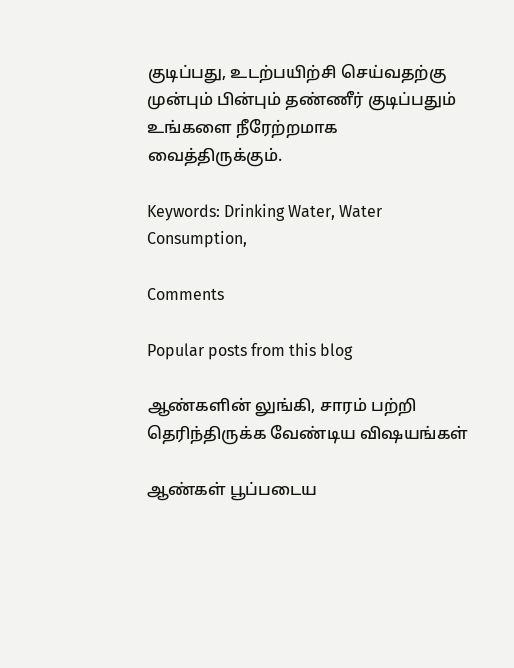குடிப்பது, உடற்பயிற்சி செய்வதற்கு முன்பும் பின்பும் தண்ணீர் குடிப்பதும் உங்களை நீரேற்றமாக வைத்திருக்கும்.

Keywords: Drinking Water, Water Consumption,

Comments

Popular posts from this blog

ஆண்களின் லுங்கி, சாரம் பற்றி தெரிந்திருக்க வேண்டிய விஷயங்கள்

ஆண்கள் பூப்படைய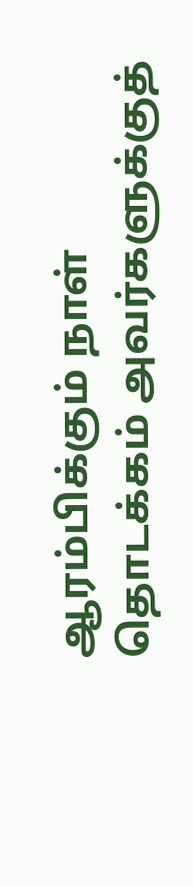ஆரம்பிக்கும் நாள் தொடக்கம் அவர்களுக்குத்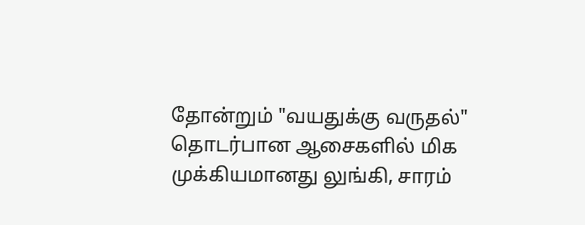தோன்றும் "வயதுக்கு வருதல்" தொடர்பான ஆசைகளில் மிக முக்கியமானது லுங்கி, சாரம்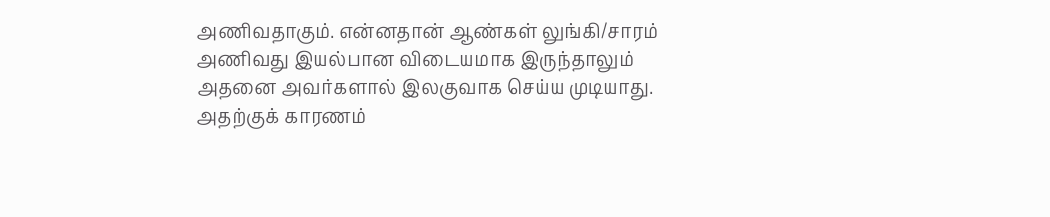அணிவதாகும். என்னதான் ஆண்கள் லுங்கி/சாரம் அணிவது இயல்பான விடையமாக இருந்தாலும் அதனை அவர்களால் இலகுவாக செய்ய முடியாது. அதற்குக் காரணம்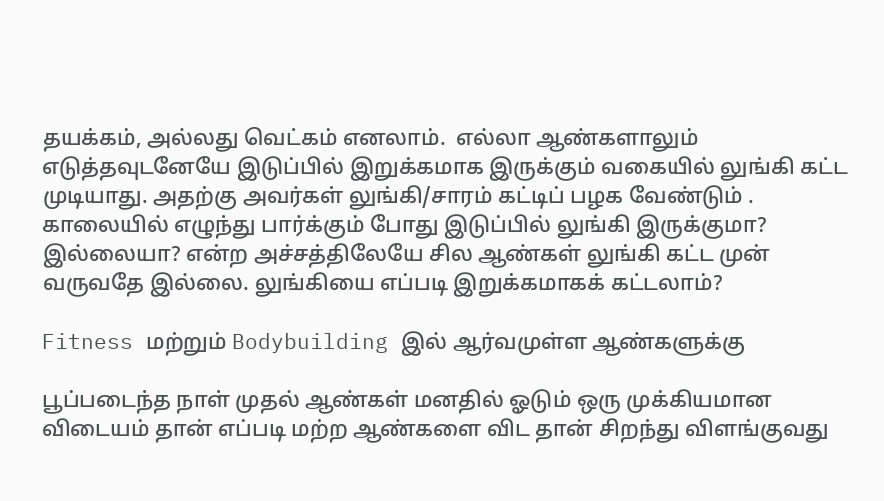தயக்கம், அல்லது வெட்கம் எனலாம்.  எல்லா ஆண்களாலும் எடுத்தவுடனேயே இடுப்பில் இறுக்கமாக இருக்கும் வகையில் லுங்கி கட்ட முடியாது. அதற்கு அவர்கள் லுங்கி/சாரம் கட்டிப் பழக வேண்டும் . காலையில் எழுந்து பார்க்கும் போது இடுப்பில் லுங்கி இருக்குமா? இல்லையா? என்ற அச்சத்திலேயே சில ஆண்கள் லுங்கி கட்ட முன் வருவதே இல்லை. லுங்கியை எப்படி இறுக்கமாகக் கட்டலாம்?

Fitness மற்றும் Bodybuilding இல் ஆர்வமுள்ள ஆண்களுக்கு

பூப்படைந்த நாள் முதல் ஆண்கள் மனதில் ஓடும் ஒரு முக்கியமான விடையம் தான் எப்படி மற்ற ஆண்களை விட தான் சிறந்து விளங்குவது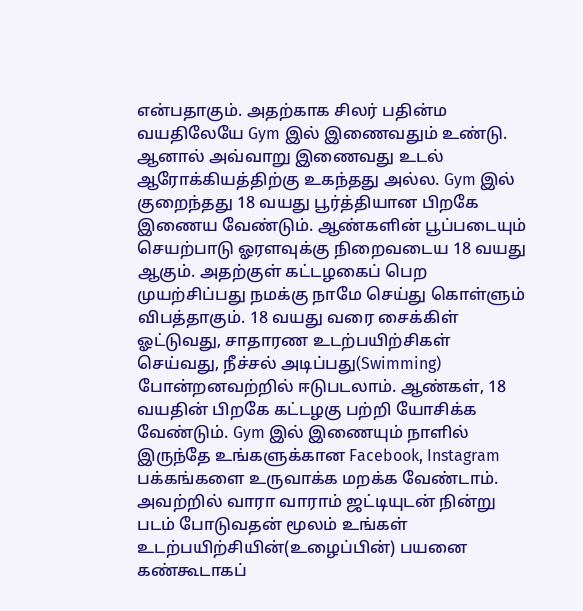என்பதாகும். அதற்காக சிலர் பதின்ம வயதிலேயே Gym இல் இணைவதும் உண்டு. ஆனால் அவ்வாறு இணைவது உடல் ஆரோக்கியத்திற்கு உகந்தது அல்ல. Gym இல் குறைந்தது 18 வயது பூர்த்தியான பிறகே இணைய வேண்டும். ஆண்களின் பூப்படையும் செயற்பாடு ஓரளவுக்கு நிறைவடைய 18 வயது ஆகும். அதற்குள் கட்டழகைப் பெற முயற்சிப்பது நமக்கு நாமே செய்து கொள்ளும் விபத்தாகும். 18 வயது வரை சைக்கிள் ஓட்டுவது, சாதாரண உடற்பயிற்சிகள் செய்வது, நீச்சல் அடிப்பது(Swimming) போன்றனவற்றில் ஈடுபடலாம். ஆண்கள், 18 வயதின் பிறகே கட்டழகு பற்றி யோசிக்க வேண்டும். Gym இல் இணையும் நாளில் இருந்தே உங்களுக்கான Facebook, Instagram பக்கங்களை உருவாக்க மறக்க வேண்டாம்.  அவற்றில் வாரா வாராம் ஜட்டியுடன் நின்று படம் போடுவதன் மூலம் உங்கள் உடற்பயிற்சியின்(உழைப்பின்) பயனை கண்கூடாகப்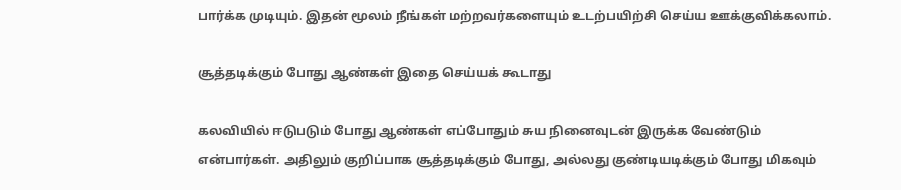பார்க்க முடியும். இதன் மூலம் நீங்கள் மற்றவர்களையும் உடற்பயிற்சி செய்ய ஊக்குவிக்கலாம்.

சூத்தடிக்கும் போது ஆண்கள் இதை செய்யக் கூடாது

கலவியில் ஈடுபடும் போது ஆண்கள் எப்போதும் சுய நினைவுடன் இருக்க வேண்டும் என்பார்கள். அதிலும் குறிப்பாக சூத்தடிக்கும் போது, அல்லது குண்டியடிக்கும் போது மிகவும்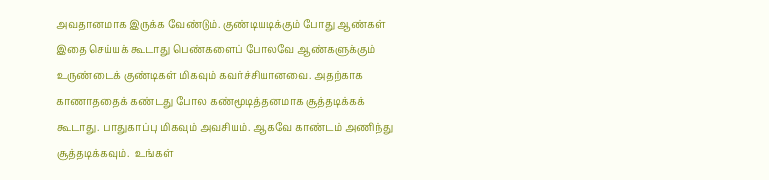அவதானமாக இருக்க வேண்டும். குண்டியடிக்கும் போது ஆண்கள் இதை செய்யக் கூடாது பெண்களைப் போலவே ஆண்களுக்கும் உருண்டைக் குண்டிகள் மிகவும் கவர்ச்சியானவை. அதற்காக காணாததைக் கண்டது போல கண்மூடித்தனமாக சூத்தடிக்கக் கூடாது. பாதுகாப்பு மிகவும் அவசியம். ஆகவே காண்டம் அணிந்து சூத்தடிக்கவும்.  உங்கள்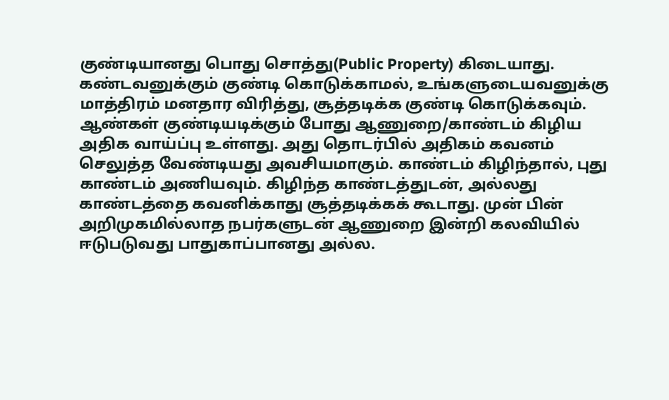குண்டியானது பொது சொத்து(Public Property) கிடையாது. கண்டவனுக்கும் குண்டி கொடுக்காமல், உங்களுடையவனுக்கு மாத்திரம் மனதார விரித்து, சூத்தடிக்க குண்டி கொடுக்கவும். ஆண்கள் குண்டியடிக்கும் போது ஆணுறை/காண்டம் கிழிய அதிக வாய்ப்பு உள்ளது. அது தொடர்பில் அதிகம் கவனம் செலுத்த வேண்டியது அவசியமாகும். காண்டம் கிழிந்தால், புது காண்டம் அணியவும். கிழிந்த காண்டத்துடன், அல்லது காண்டத்தை கவனிக்காது சூத்தடிக்கக் கூடாது. முன் பின் அறிமுகமில்லாத நபர்களுடன் ஆணுறை இன்றி கலவியில் ஈடுபடுவது பாதுகாப்பானது அல்ல.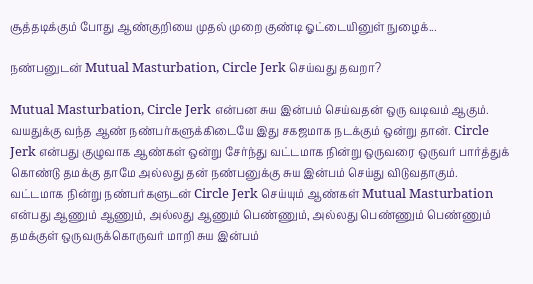சூத்தடிக்கும் போது ஆண்குறியை முதல் முறை குண்டி ஓட்டையினுள் நுழைக்...

நண்பனுடன் Mutual Masturbation, Circle Jerk செய்வது தவறா?

Mutual Masturbation, Circle Jerk என்பன சுய இன்பம் செய்வதன் ஒரு வடிவம் ஆகும். வயதுக்கு வந்த ஆண் நண்பர்களுக்கிடையே இது சகஜமாக நடக்கும் ஒன்று தான். Circle Jerk என்பது குழுவாக ஆண்கள் ஒன்று சேர்ந்து வட்டமாக நின்று ஒருவரை ஒருவர் பார்த்துக் கொண்டு தமக்கு தாமே அல்லது தன் நண்பனுக்கு சுய இன்பம் செய்து விடுவதாகும். வட்டமாக நின்று நண்பர்களுடன் Circle Jerk செய்யும் ஆண்கள் Mutual Masturbation என்பது ஆணும் ஆணும், அல்லது ஆணும் பெண்ணும், அல்லது பெண்ணும் பெண்ணும் தமக்குள் ஒருவருக்கொருவர் மாறி சுய இன்பம்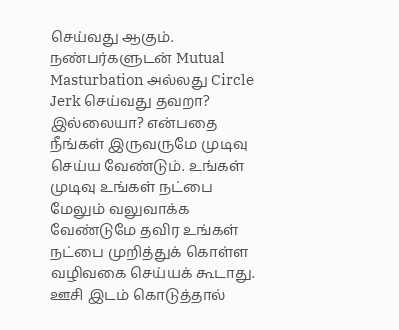செய்வது ஆகும். நண்பர்களுடன் Mutual Masturbation அல்லது Circle Jerk செய்வது தவறா? இல்லையா? என்பதை நீங்கள் இருவருமே முடிவு செய்ய வேண்டும். உங்கள் முடிவு உங்கள் நட்பை மேலும் வலுவாக்க வேண்டுமே தவிர உங்கள் நட்பை முறித்துக் கொள்ள வழிவகை செய்யக் கூடாது. ஊசி இடம் கொடுத்தால்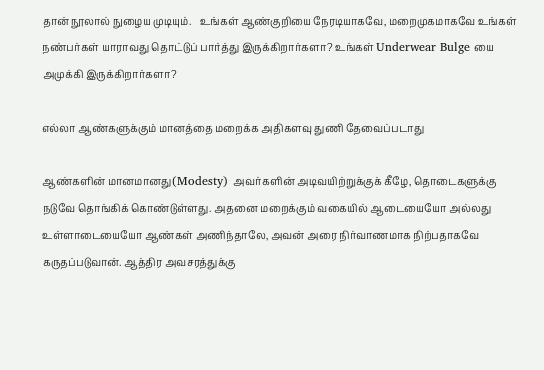தான் நூலால் நுழைய முடியும்.   உங்கள் ஆண்குறியை நேரடியாகவே, மறைமுகமாகவே உங்கள் நண்பர்கள் யாராவது தொட்டுப் பார்த்து இருக்கிறார்களா? உங்கள் Underwear Bulge யை அமுக்கி இருக்கிறார்களா?

எல்லா ஆண்களுக்கும் மானத்தை மறைக்க அதிகளவு துணி தேவைப்படாது

ஆண்களின் மானமானது(Modesty) அவர்களின் அடிவயிற்றுக்குக் கீழே, தொடைகளுக்கு நடுவே தொங்கிக் கொண்டுள்ளது. அதனை மறைக்கும் வகையில் ஆடையையோ அல்லது உள்ளாடையையோ ஆண்கள் அணிந்தாலே, அவன் அரை நிர்வாணமாக நிற்பதாகவே கருதப்படுவான். ஆத்திர அவசரத்துக்கு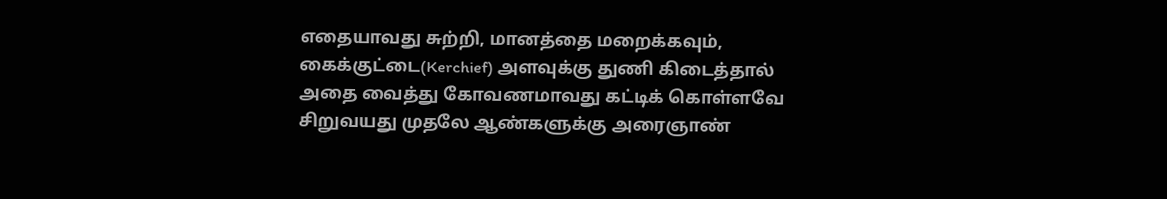எதையாவது சுற்றி, மானத்தை மறைக்கவும், கைக்குட்டை(Kerchief) அளவுக்கு துணி கிடைத்தால் அதை வைத்து கோவணமாவது கட்டிக் கொள்ளவே சிறுவயது முதலே ஆண்களுக்கு அரைஞாண்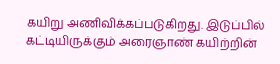கயிறு அணிவிக்கப்படுகிறது. இடுப்பில் கட்டியிருக்கும் அரைஞாண் கயிற்றின்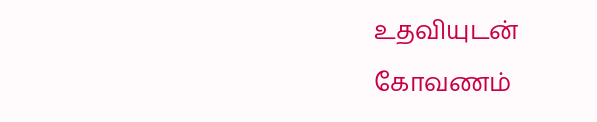உதவியுடன் கோவணம்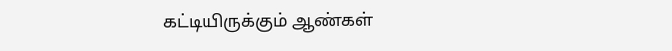கட்டியிருக்கும் ஆண்கள்